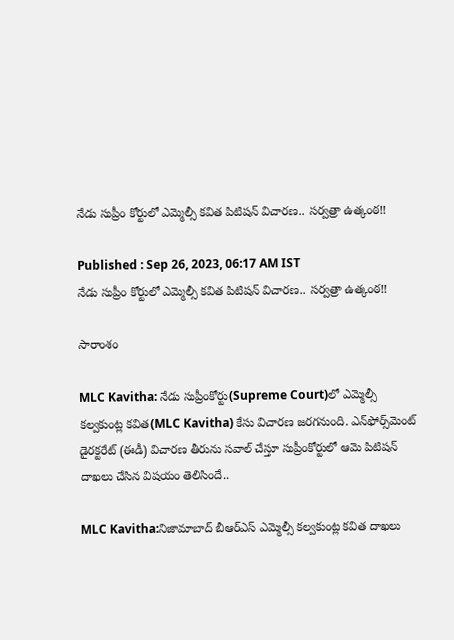నేడు సుప్రీం కోర్టులో ఎమ్మెల్సీ కవిత పిటిషన్ విచారణ.. సర్వత్రా ఉత్కంఠ!!

Published : Sep 26, 2023, 06:17 AM IST
నేడు సుప్రీం కోర్టులో ఎమ్మెల్సీ కవిత పిటిషన్ విచారణ.. సర్వత్రా ఉత్కంఠ!!

సారాంశం

MLC Kavitha: నేడు సుప్రీంకోర్టు(Supreme Court)లో ఎమ్మెల్సీ కల్వకుంట్ల కవిత(MLC Kavitha) కేసు విచారణ జరగనుంది. ఎన్‌ఫోర్స్‌మెంట్ డైరక్టరేట్ (ఈడీ) విచారణ తీరును సవాల్ చేస్తూ సుప్రీంకోర్టులో ఆమె పిటిషన్ దాఖలు చేసిన విషయం తెలిసిందే..

MLC Kavitha:నిజామాబాద్ బీఆర్ఎస్ ఎమ్మెల్సీ కల్వకుంట్ల కవిత దాఖలు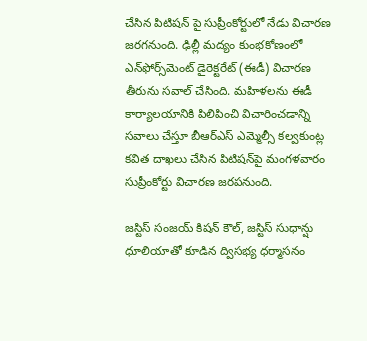చేసిన పిటిషన్ పై సుప్రీంకోర్టులో నేడు విచారణ జరగనుంది. ఢిల్లీ మద్యం కుంభకోణంలో ఎన్‌ఫోర్స్‌మెంట్ డైరెక్టరేట్ (ఈడీ) విచారణ తీరును సవాల్ చేసింది. మహిళలను ఈడీ కార్యాలయానికి పిలిపించి విచారించడాన్ని సవాలు చేస్తూ బీఆర్‌ఎస్‌ ఎమ్మెల్సీ కల్వకుంట్ల కవిత దాఖలు చేసిన పిటిషన్‌పై మంగళవారం సుప్రీంకోర్టు విచారణ జరపనుంది.

జస్టిస్ సంజయ్ కిషన్ కౌల్, జస్టిస్‌ సుధాన్షు ధూలియాతో కూడిన ద్విసభ్య ధర్మాసనం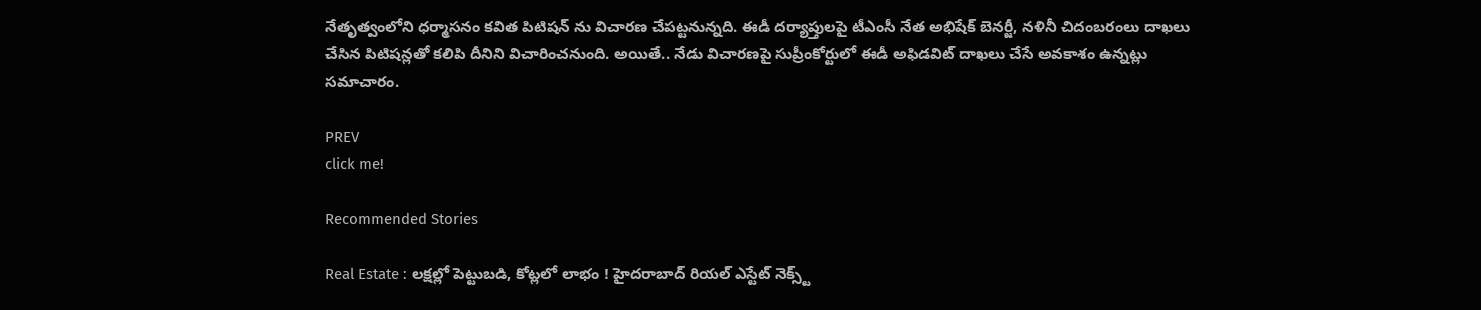నేతృత్వంలోని ధర్మాసనం కవిత పిటిషన్ ను విచారణ చేపట్టనున్నది. ఈడీ దర్యాప్తులపై టీఎంసీ నేత అభిషేక్‌ బెనర్జీ, నళినీ చిదంబరంలు దాఖలు చేసిన పిటిషన్లతో కలిపి దీనిని విచారించనుంది. అయితే.. నేడు విచారణపై సుప్రీంకోర్టులో ఈడీ అఫిడవిట్ దాఖలు చేసే అవకాశం ఉన్నట్లు సమాచారం.

PREV
click me!

Recommended Stories

Real Estate : లక్షల్లో పెట్టుబడి, కోట్లలో లాభం ! హైదరాబాద్ రియల్ ఎస్టేట్ నెక్స్ట్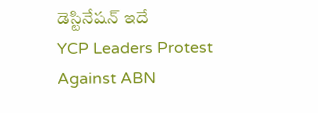డెస్టినేషన్ ఇదే
YCP Leaders Protest Against ABN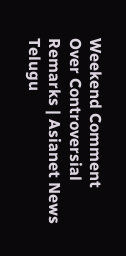Weekend Comment Over Controversial Remarks | Asianet News Telugu